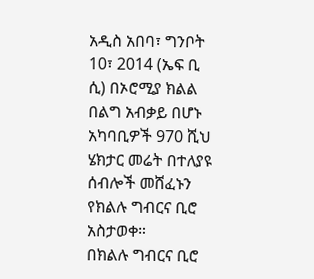አዲስ አበባ፣ ግንቦት 10፣ 2014 (ኤፍ ቢ ሲ) በኦሮሚያ ክልል በልግ አብቃይ በሆኑ አካባቢዎች 970 ሺህ ሄክታር መሬት በተለያዩ ሰብሎች መሸፈኑን የክልሉ ግብርና ቢሮ አስታወቀ።
በክልሉ ግብርና ቢሮ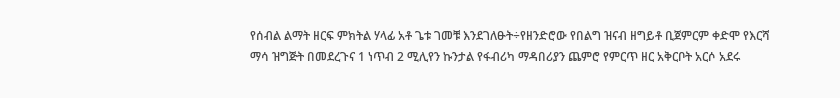የሰብል ልማት ዘርፍ ምክትል ሃላፊ አቶ ጌቱ ገመቹ እንደገለፁት÷የዘንድሮው የበልግ ዝናብ ዘግይቶ ቢጀምርም ቀድሞ የእርሻ ማሳ ዝግጅት በመደረጉና 1 ነጥብ 2 ሚሊየን ኩንታል የፋብሪካ ማዳበሪያን ጨምሮ የምርጥ ዘር አቅርቦት አርሶ አደሩ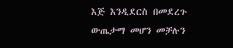እጅ እንዲደርስ በመደረጉ ውጤታማ መሆን መቻሉን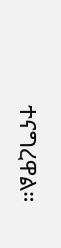ተናግረዋል።